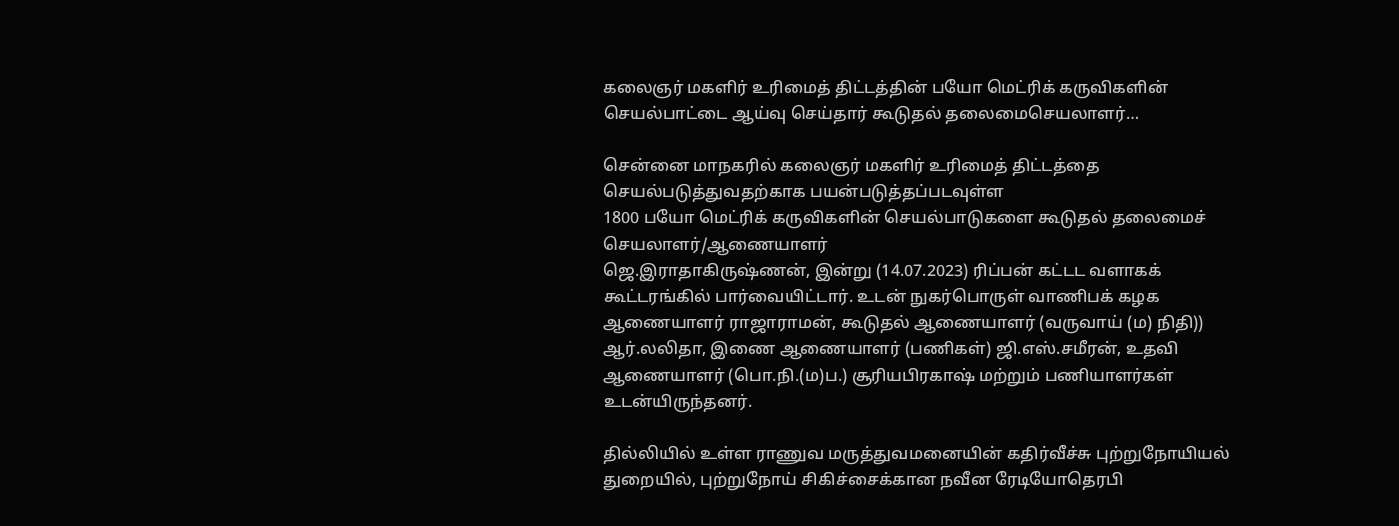கலைஞர் மகளிர் உரிமைத் திட்டத்தின் பயோ மெட்ரிக் கருவிகளின் செயல்பாட்டை ஆய்வு செய்தார் கூடுதல் தலைமைசெயலாளர்…

சென்னை மாநகரில் கலைஞர் மகளிர் உரிமைத் திட்டத்தை செயல்படுத்துவதற்காக பயன்படுத்தப்படவுள்ள
1800 பயோ மெட்ரிக் கருவிகளின் செயல்பாடுகளை கூடுதல் தலைமைச் செயலாளர்/ஆணையாளர்
ஜெ.இராதாகிருஷ்ணன், இன்று (14.07.2023) ரிப்பன் கட்டட வளாகக் கூட்டரங்கில் பார்வையிட்டார். உடன் நுகர்பொருள் வாணிபக் கழக ஆணையாளர் ராஜாராமன், கூடுதல் ஆணையாளர் (வருவாய் (ம) நிதி)) ஆர்.லலிதா, இணை ஆணையாளர் (பணிகள்) ஜி.எஸ்.சமீரன், உதவி ஆணையாளர் (பொ.நி.(ம)ப.) சூரியபிரகாஷ் மற்றும் பணியாளர்கள் உடன்யிருந்தனர்.

தில்லியில் உள்ள ராணுவ மருத்துவமனையின் கதிர்வீச்சு புற்றுநோயியல் துறையில், புற்றுநோய் சிகிச்சைக்கான நவீன ரேடியோதெரபி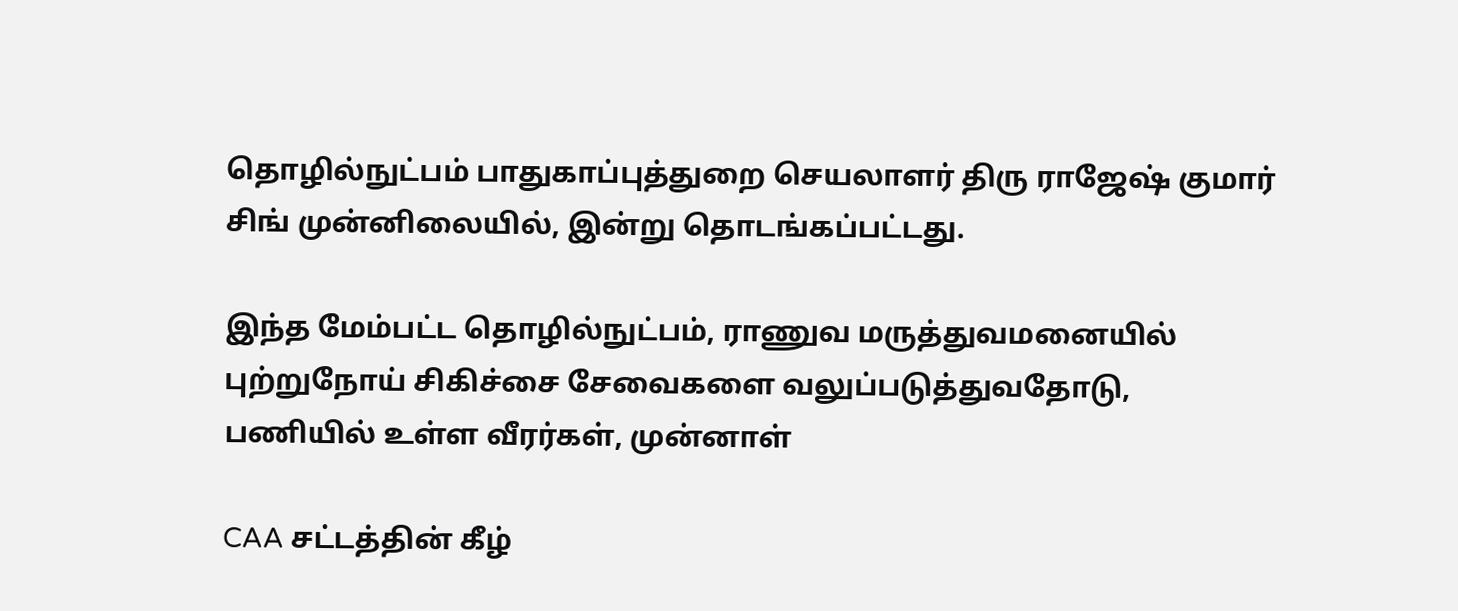தொழில்நுட்பம் பாதுகாப்புத்துறை செயலாளர் திரு ராஜேஷ் குமார் சிங் முன்னிலையில், இன்று தொடங்கப்பட்டது.

இந்த மேம்பட்ட தொழில்நுட்பம், ராணுவ மருத்துவமனையில் புற்றுநோய் சிகிச்சை சேவைகளை வலுப்படுத்துவதோடு, பணியில் உள்ள வீரர்கள், முன்னாள்

CAA சட்டத்தின் கீழ்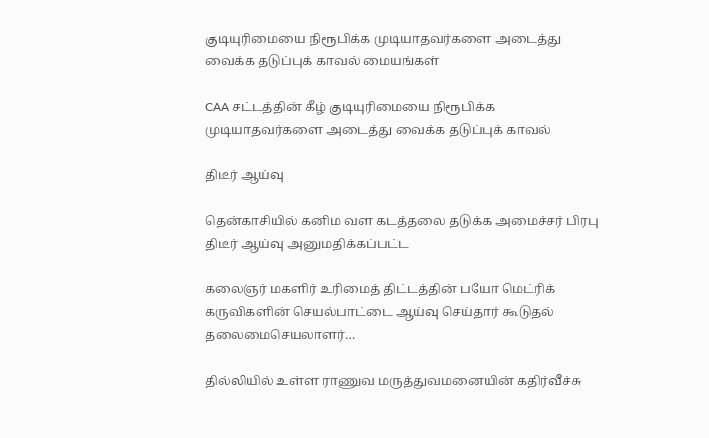குடியுரிமையை நிரூபிக்க முடியாதவர்களை அடைத்து வைக்க தடுப்புக் காவல் மையங்கள்

CAA சட்டத்தின் கீழ் குடியுரிமையை நிரூபிக்க முடியாதவர்களை அடைத்து வைக்க தடுப்புக் காவல்

திடீர் ஆய்வு

தென்காசியில் கனிம வள கடத்தலை தடுக்க அமைச்சர் பிரபு திடீர் ஆய்வு அனுமதிக்கப்பட்ட

கலைஞர் மகளிர் உரிமைத் திட்டத்தின் பயோ மெட்ரிக் கருவிகளின் செயல்பாட்டை ஆய்வு செய்தார் கூடுதல் தலைமைசெயலாளர்…

தில்லியில் உள்ள ராணுவ மருத்துவமனையின் கதிர்வீச்சு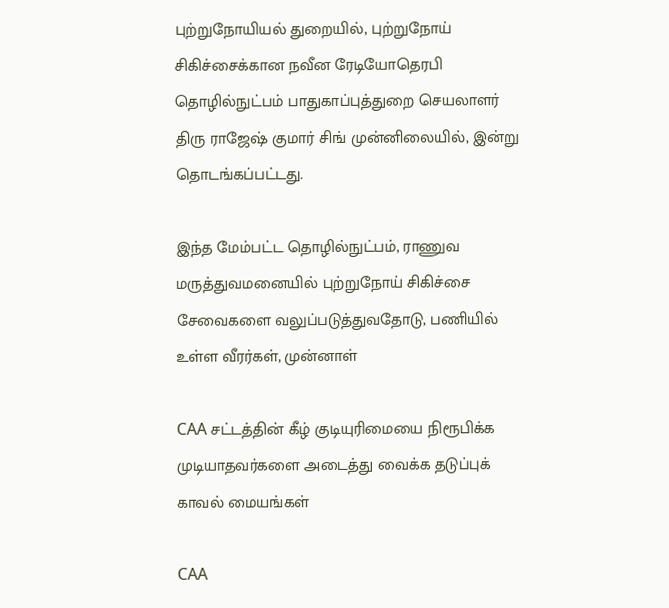புற்றுநோயியல் துறையில், புற்றுநோய் சிகிச்சைக்கான நவீன ரேடியோதெரபி தொழில்நுட்பம் பாதுகாப்புத்துறை செயலாளர் திரு ராஜேஷ் குமார் சிங் முன்னிலையில், இன்று தொடங்கப்பட்டது.

இந்த மேம்பட்ட தொழில்நுட்பம், ராணுவ மருத்துவமனையில் புற்றுநோய் சிகிச்சை சேவைகளை வலுப்படுத்துவதோடு, பணியில் உள்ள வீரர்கள், முன்னாள்

CAA சட்டத்தின் கீழ் குடியுரிமையை நிரூபிக்க முடியாதவர்களை அடைத்து வைக்க தடுப்புக் காவல் மையங்கள்

CAA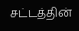சட்டத்தின்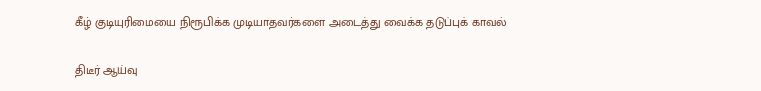கீழ் குடியுரிமையை நிரூபிக்க முடியாதவர்களை அடைத்து வைக்க தடுப்புக் காவல்

திடீர் ஆய்வு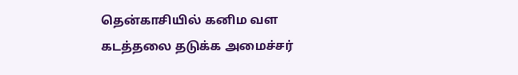தென்காசியில் கனிம வள கடத்தலை தடுக்க அமைச்சர்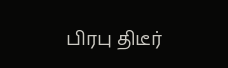பிரபு திடீர்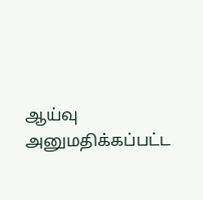ஆய்வு அனுமதிக்கப்பட்ட